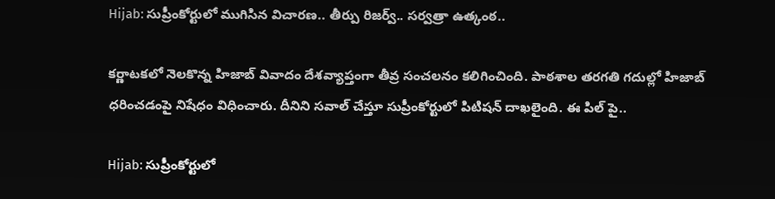Hijab: సుప్రీంకోర్టులో ముగిసిన విచారణ.. తీర్పు రిజర్వ్.. సర్వత్రా ఉత్కంఠ..

కర్ణాటకలో నెలకొన్న హిజాబ్ వివాదం దేశవ్యాప్తంగా తీవ్ర సంచలనం కలిగించింది. పాఠశాల తరగతి గదుల్లో హిజాబ్‌ ధరించడంపై నిషేధం విధించారు. దీనిని సవాల్ చేస్తూ సుప్రీంకోర్టులో పిటిషన్ దాఖలైంది. ఈ పిల్ పై..

Hijab: సుప్రీంకోర్టులో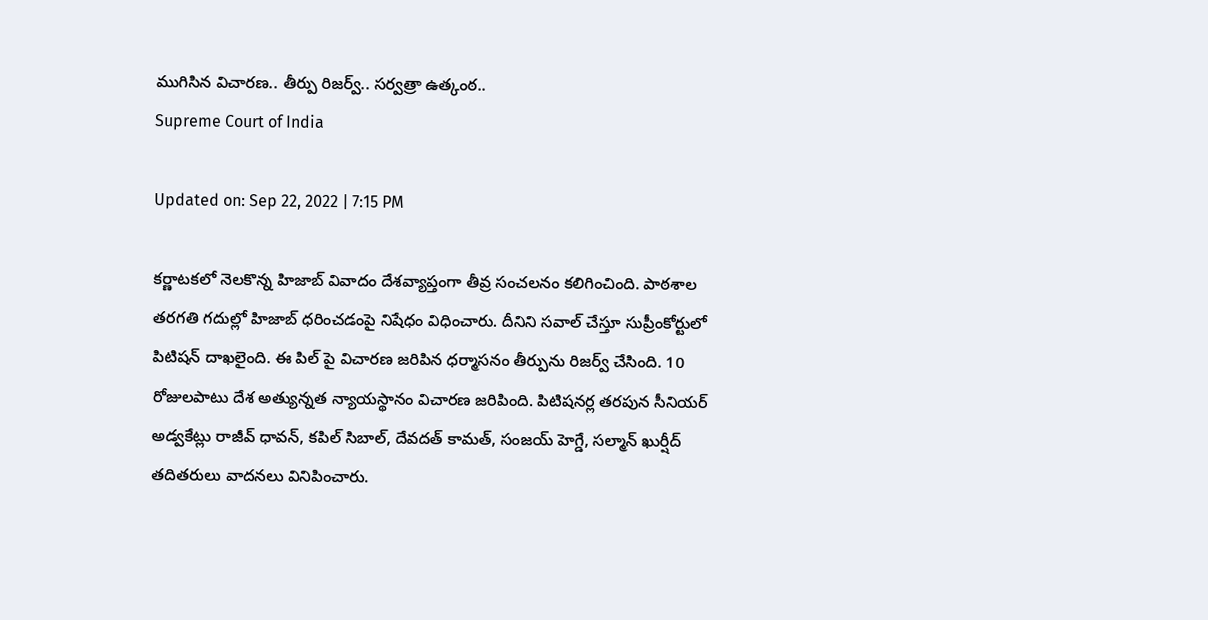ముగిసిన విచారణ.. తీర్పు రిజర్వ్.. సర్వత్రా ఉత్కంఠ..
Supreme Court of India

Updated on: Sep 22, 2022 | 7:15 PM

కర్ణాటకలో నెలకొన్న హిజాబ్ వివాదం దేశవ్యాప్తంగా తీవ్ర సంచలనం కలిగించింది. పాఠశాల తరగతి గదుల్లో హిజాబ్‌ ధరించడంపై నిషేధం విధించారు. దీనిని సవాల్ చేస్తూ సుప్రీంకోర్టులో పిటిషన్ దాఖలైంది. ఈ పిల్ పై విచారణ జరిపిన ధర్మాసనం తీర్పును రిజర్వ్ చేసింది. 10 రోజులపాటు దేశ అత్యున్నత న్యాయస్థానం విచారణ జరిపింది. పిటిషనర్ల తరపున సీనియర్ అడ్వకేట్లు రాజీవ్ ధావన్, కపిల్ సిబాల్, దేవదత్ కామత్, సంజయ్ హెగ్డే, సల్మాన్ ఖుర్షీద్ తదితరులు వాదనలు వినిపించారు.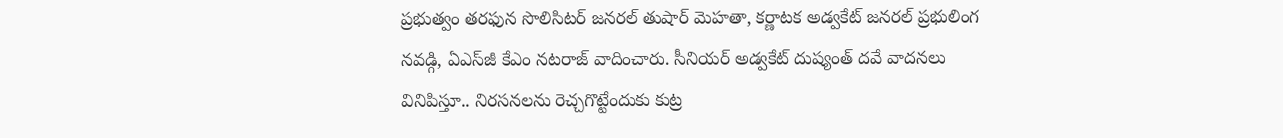ప్రభుత్వం తరఫున సొలిసిటర్ జనరల్ తుషార్ మెహతా, కర్ణాటక అడ్వకేట్ జనరల్ ప్రభులింగ నవడ్గి, ఏఎస్‌జీ కేఎం నటరాజ్ వాదించారు. సీనియర్ అడ్వకేట్ దుష్యంత్ దవే వాదనలు వినిపిస్తూ.. నిరసనలను రెచ్చగొట్టేందుకు కుట్ర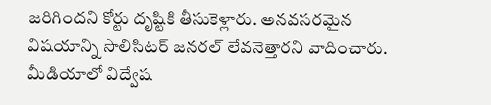జరిగిందని కోర్టు దృష్టికి తీసుకెళ్లారు. అనవసరమైన విషయాన్ని సొలిసిటర్ జనరల్ లేవనెత్తారని వాదించారు. మీడియాలో విద్వేష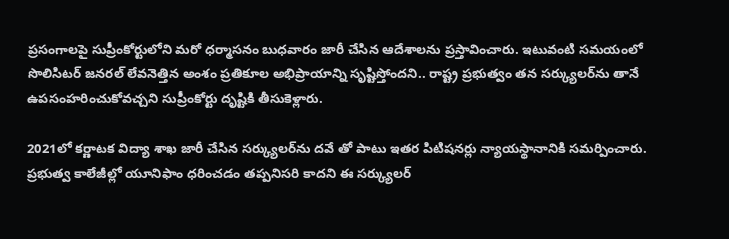ప్రసంగాలపై సుప్రీంకోర్టులోని మరో ధర్మాసనం బుధవారం జారీ చేసిన ఆదేశాలను ప్రస్తావించారు. ఇటువంటి సమయంలో సొలిసిటర్ జనరల్ లేవనెత్తిన అంశం ప్రతికూల అభిప్రాయాన్ని సృష్టిస్తోందని.. రాష్ట్ర ప్రభుత్వం తన సర్క్యులర్‌ను తానే ఉపసంహరించుకోవచ్చని సుప్రీంకోర్టు దృష్టికి తీసుకెళ్లారు.

2021లో కర్ణాటక విద్యా శాఖ జారీ చేసిన సర్క్యులర్‌ను దవే తో పాటు ఇతర పిటిషనర్లు న్యాయస్థానానికి సమర్పించారు. ప్రభుత్వ కాలేజీల్లో యూనిఫాం ధరించడం తప్పనిసరి కాదని ఈ సర్క్యులర్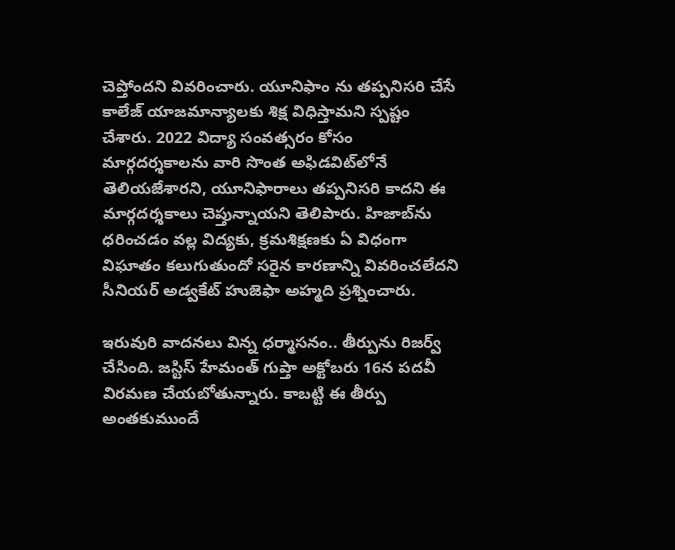చెప్తోందని వివరించారు. యూనిఫాం ను తప్పనిసరి చేసే కాలేజ్ యాజమాన్యాలకు శిక్ష విధిస్తామని స్పష్టం చేశారు. 2022 విద్యా సంవత్సరం కోసం మార్గదర్శకాలను వారి సొంత అఫిడవిట్‌లోనే తెలియజేశారని, యూనిఫారాలు తప్పనిసరి కాదని ఈ మార్గదర్శకాలు చెప్తున్నాయని తెలిపారు. హిజాబ్‌ను ధరించడం వల్ల విద్యకు, క్రమశిక్షణకు ఏ విధంగా విఘాతం కలుగుతుందో సరైన కారణాన్ని వివరించలేదని సీనియర్ అడ్వకేట్ హుజెఫా అహ్మది ప్రశ్నించారు.

ఇరువురి వాదనలు విన్న ధర్మాసనం.. తీర్పును రిజర్వ్ చేసింది. జస్టిస్ హేమంత్ గుప్తా అక్టోబరు 16న పదవీ విరమణ చేయబోతున్నారు. కాబట్టి ఈ తీర్పు అంతకుముందే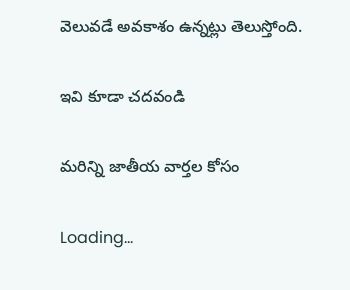వెలువడే అవకాశం ఉన్నట్లు తెలుస్తోంది.

ఇవి కూడా చదవండి

మరిన్ని జాతీయ వార్తల కోసం

Loading...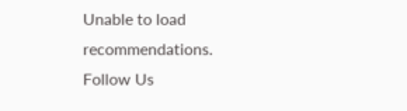Unable to load recommendations.
Follow Us